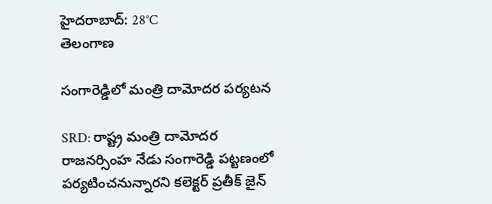హైదరాబాద్: 28°C
తెలంగాణ

సంగారెడ్డిలో మంత్రి దామోదర పర్యటన

SRD: రాష్ట్ర మంత్రి దామోదర రాజనర్సింహ నేడు సంగారెడ్డి పట్టణంలో పర్యటించనున్నారని కలెక్టర్ ప్రతీక్ జైన్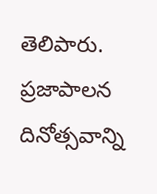తెలిపారు. ప్రజాపాలన దినోత్సవాన్ని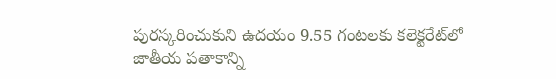పురస్కరించుకుని ఉదయం 9.55 గంటలకు కలెక్టరేట్‌లో జాతీయ పతాకాన్ని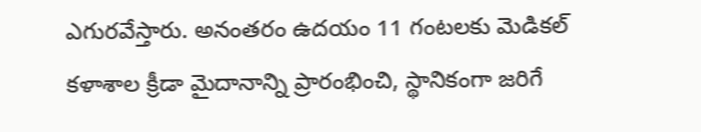ఎగురవేస్తారు. అనంతరం ఉదయం 11 గంటలకు మెడికల్ కళాశాల క్రీడా మైదానాన్ని ప్రారంభించి, స్థానికంగా జరిగే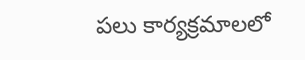పలు కార్యక్రమాలలో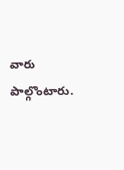వారు పాల్గొంటారు.